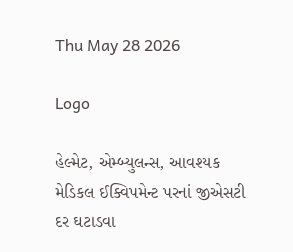Thu May 28 2026

Logo

હેલ્મેટ, એમ્બ્યુલન્સ, આવશ્યક મેડિકલ ઈક્વિપમેન્ટ પરનાં જીએસટી દર ઘટાડવા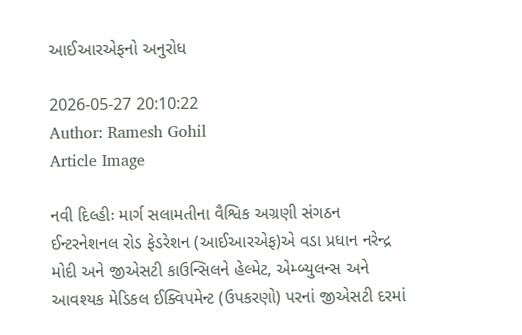આઈઆરએફનો અનુરોધ

2026-05-27 20:10:22
Author: Ramesh Gohil
Article Image

નવી દિલ્હીઃ માર્ગ સલામતીના વૈશ્વિક અગ્રણી સંગઠન ઈન્ટરનેશનલ રોડ ફેડરેશન (આઈઆરએફ)એ વડા પ્રધાન નરેન્દ્ર મોદી અને જીએસટી કાઉન્સિલને હેલ્મેટ, એમ્બ્યુલન્સ અને આવશ્યક મેડિકલ ઈક્વિપમેન્ટ (ઉપકરણો) પરનાં જીએસટી દરમાં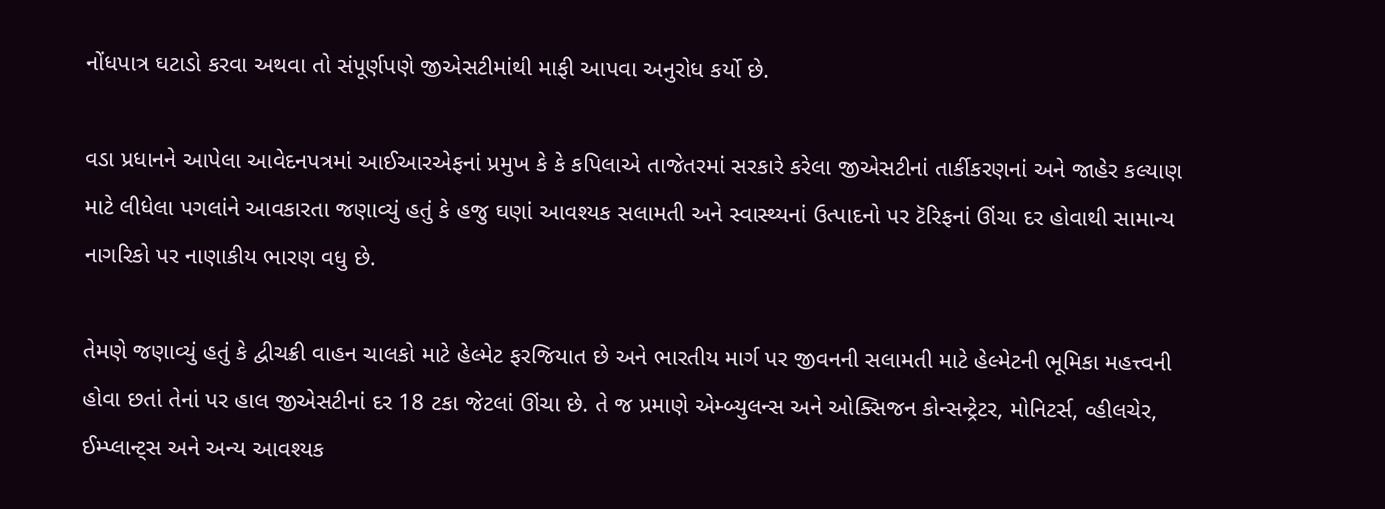નોંધપાત્ર ઘટાડો કરવા અથવા તો સંપૂર્ણપણે જીએસટીમાંથી માફી આપવા અનુરોધ કર્યો છે.

વડા પ્રધાનને આપેલા આવેદનપત્રમાં આઈઆરએફનાં પ્રમુખ કે કે કપિલાએ તાજેતરમાં સરકારે કરેલા જીએસટીનાં તાર્કીકરણનાં અને જાહેર કલ્યાણ માટે લીધેલા પગલાંને આવકારતા જણાવ્યું હતું કે હજુ ઘણાં આવશ્યક સલામતી અને સ્વાસ્થ્યનાં ઉત્પાદનો પર ટૅરિફનાં ઊંચા દર હોવાથી સામાન્ય નાગરિકો પર નાણાકીય ભારણ વધુ છે.

તેમણે જણાવ્યું હતું કે દ્વીચક્રી વાહન ચાલકો માટે હેલ્મેટ ફરજિયાત છે અને ભારતીય માર્ગ પર જીવનની સલામતી માટે હેલ્મેટની ભૂમિકા મહત્ત્વની હોવા છતાં તેનાં પર હાલ જીએસટીનાં દર 18 ટકા જેટલાં ઊંચા છે. તે જ પ્રમાણે એમ્બ્યુલન્સ અને ઓક્સિજન કોન્સન્ટ્રેટર, મોનિટર્સ, વ્હીલચેર, ઈમ્પ્લાન્ટ્સ અને અન્ય આવશ્યક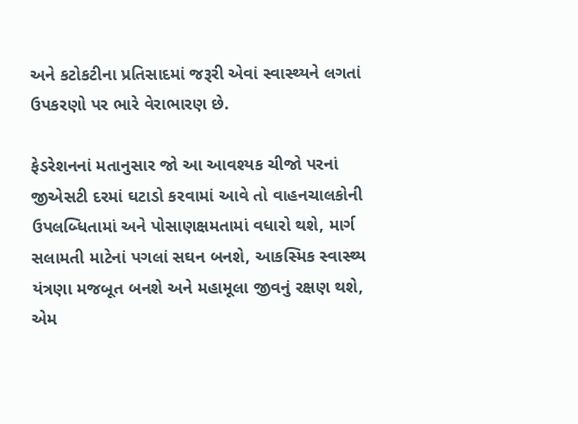અને કટોકટીના પ્રતિસાદમાં જરૂરી એવાં સ્વાસ્થ્યને લગતાં ઉપકરણો પર ભારે વેરાભારણ છે.

ફેડરેશનનાં મતાનુસાર જો આ આવશ્યક ચીજો પરનાં જીએસટી દરમાં ઘટાડો કરવામાં આવે તો વાહનચાલકોની ઉપલબ્ધિતામાં અને પોસાણક્ષમતામાં વધારો થશે, માર્ગ સલામતી માટેનાં પગલાં સઘન બનશે, આકસ્મિક સ્વાસ્થ્ય યંત્રણા મજબૂત બનશે અને મહામૂલા જીવનું રક્ષણ થશે, એમ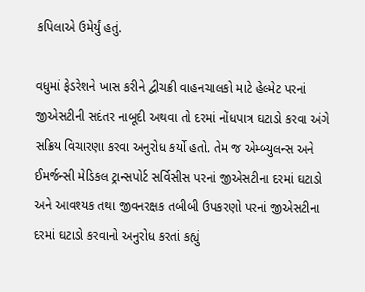કપિલાએ ઉમેર્યું હતું.

વધુમાં ફેડરેશને ખાસ કરીને દ્વીચક્રી વાહનચાલકો માટે હેલ્મેટ પરનાં જીએસટીની સદંતર નાબૂદી અથવા તો દરમાં નોંધપાત્ર ઘટાડો કરવા અંગે સક્રિય વિચારણા કરવા અનુરોધ કર્યો હતો. તેમ જ એમ્બ્યુલન્સ અને ઈમર્જન્સી મેડિકલ ટ્રાન્સપોર્ટ સર્વિસીસ પરનાં જીએસટીના દરમાં ઘટાડો અને આવશ્યક તથા જીવનરક્ષક તબીબી ઉપકરણો પરનાં જીએસટીના દરમાં ઘટાડો કરવાનો અનુરોધ કરતાં કહ્યું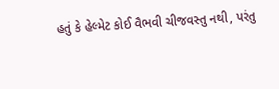હતું કે હેલ્મેટ કોઈ વૈભવી ચીજવસ્તુ નથી, પરંતુ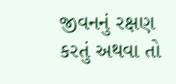જીવનનું રક્ષણ કરતું અથવા તો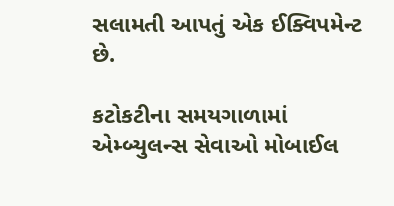સલામતી આપતું એક ઈક્વિપમેન્ટ છે.

કટોકટીના સમયગાળામાં એમ્બ્યુલન્સ સેવાઓ મોબાઈલ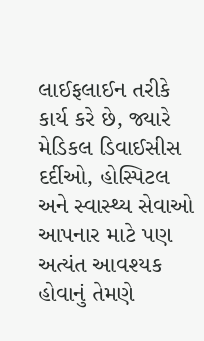લાઈફલાઈન તરીકે કાર્ય કરે છે, જ્યારે મેડિકલ ડિવાઈસીસ દર્દીઓ, હોસ્પિટલ અને સ્વાસ્થ્ય સેવાઓ આપનાર માટે પણ અત્યંત આવશ્યક હોવાનું તેમણે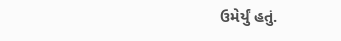ઉમેર્યું હતું.